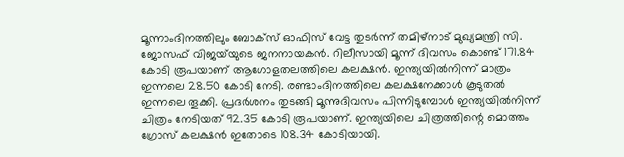മൂന്നാംദിനത്തിലും ബോക്സ് ഓഫിസ് വേട്ട തുടര്‍ന്ന് തമിഴ്‌നാട് മുഖ്യമന്ത്രി സി. ജോസഫ് വിജയ്‌യുടെ ജനനായകന്‍. റിലീസായി മൂന്ന് ദിവസം കൊണ്ട് 171.84 കോടി രൂപയാണ് ആഗോളതലത്തിലെ കലക്ഷന്‍. ഇന്ത്യയില്‍നിന്ന് മാത്രം ഇന്നലെ 28.50 കോടി നേടി. രണ്ടാംദിനത്തിലെ കലക്ഷനേക്കാള്‍ കൂടുതല്‍ ഇന്നലെ തൂക്കി. പ്രദര്‍ശനം തുടങ്ങി മൂന്നുദിവസം പിന്നിടുമ്പോള്‍ ഇന്ത്യയില്‍നിന്ന് ചിത്രം നേടിയത് 92.35 കോടി രൂപയാണ്. ഇന്ത്യയിലെ ചിത്രത്തിന്റെ മൊത്തം ഗ്രോസ് കലക്ഷന്‍ ഇതോടെ 108.34 കോടിയായി.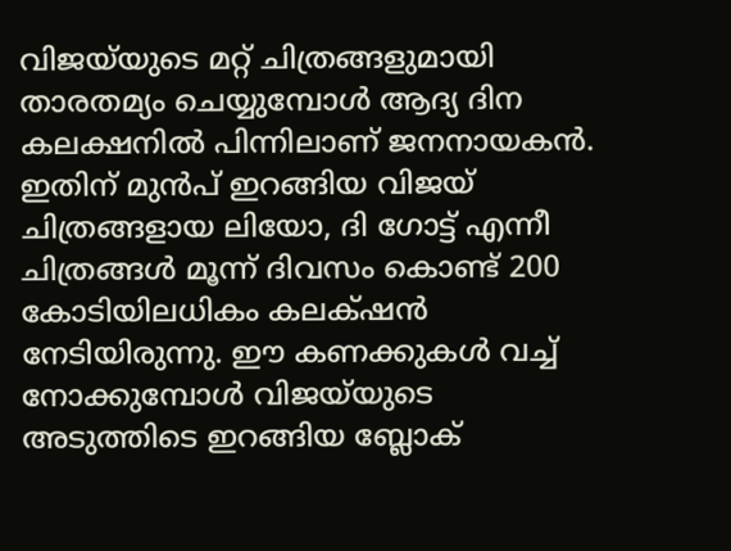വിജയ്‌യുടെ മറ്റ് ചിത്രങ്ങളുമായി താരതമ്യം ചെയ്യുമ്പോള്‍ ആദ്യ ദിന കലക്ഷനില്‍ പിന്നിലാണ് ജനനായകന്‍. ഇതിന് മുന്‍പ് ഇറങ്ങിയ വിജയ്‌ ചിത്രങ്ങളായ ലിയോ, ദി ഗോട്ട് എന്നീ ചിത്രങ്ങള്‍ മൂന്ന് ദിവസം കൊണ്ട് 200 കോടിയിലധികം കലക്‌ഷന്‍ നേടിയിരുന്നു. ഈ കണക്കുകള്‍ വച്ച് നോക്കുമ്പോള്‍ വിജയ്‌യുടെ അടുത്തിടെ ഇറങ്ങിയ ബ്ലോക്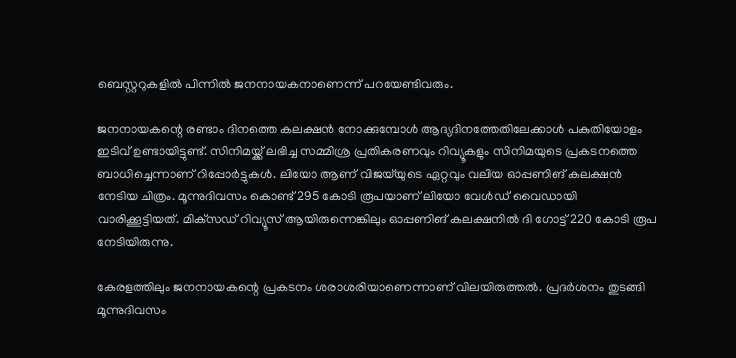ബെസ്റ്ററുകളില്‍ പിന്നില്‍ ജനനായകനാണെന്ന് പറയേണ്ടിവരും.

ജനനായകന്റെ രണ്ടാം ദിനത്തെ കലക്ഷന്‍ നോക്കുമ്പോള്‍ ആദ്യദിനത്തേതിലേക്കാള്‍ പകുതിയോളം ഇടിവ് ഉണ്ടായിട്ടുണ്ട്. സിനിമയ്ക്ക് ലഭിച്ച സമ്മിശ്ര പ്രതികരണവും റിവ്യൂകളും സിനിമയുടെ പ്രകടനത്തെ ബാധിച്ചെന്നാണ് റിപ്പോര്‍ട്ടുകള്‍. ലിയോ ആണ് വിജയ്‌യുടെ ഏറ്റവും വലിയ ഓപ്പണിങ് കലക്ഷന്‍ നേടിയ ചിത്രം. മൂന്നുദിവസം കൊണ്ട് 295 കോടി രൂപയാണ് ലിയോ വേള്‍ഡ് വൈഡായി വാരിക്കൂട്ടിയത്. മിക്‌സഡ് റിവ്യൂസ് ആയിരുന്നെങ്കിലും ഓപ്പണിങ് കലക്ഷനില്‍ ദി ഗോട്ട് 220 കോടി രൂപ നേടിയിരുന്നു.

കേരളത്തിലും ജനനായകന്റെ പ്രകടനം ശരാശരിയാണെന്നാണ് വിലയിരുത്തല്‍. പ്രദര്‍ശനം തുടങ്ങി മൂന്നുദിവസം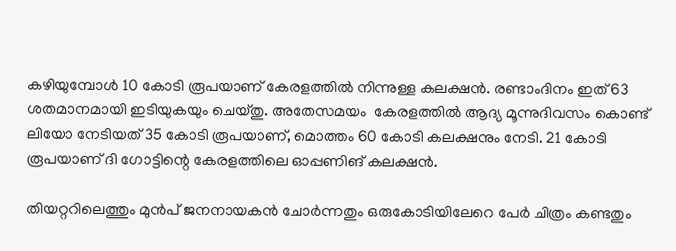കഴിയുമ്പോള്‍ 10 കോടി രൂപയാണ് കേരളത്തില്‍ നിന്നുള്ള കലക്ഷന്‍. രണ്ടാംദിനം ഇത് 63 ശതമാനമായി ഇടിയുകയും ചെയ്തു. അതേസമയം  കേരളത്തില്‍ ആദ്യ മൂന്നുദിവസം കൊണ്ട് ലിയോ നേടിയത് 35 കോടി രൂപയാണ്, മൊത്തം 60 കോടി കലക്ഷനും നേടി. 21 കോടി രൂപയാണ് ദി ഗോട്ടിന്റെ കേരളത്തിലെ ഓപ്പണിങ് കലക്ഷന്‍.

തിയറ്ററിലെത്തും മുന്‍പ് ജനനായകന്‍ ചോര്‍ന്നതും ഒരുകോടിയിലേറെ പേര്‍ ചിത്രം കണ്ടതും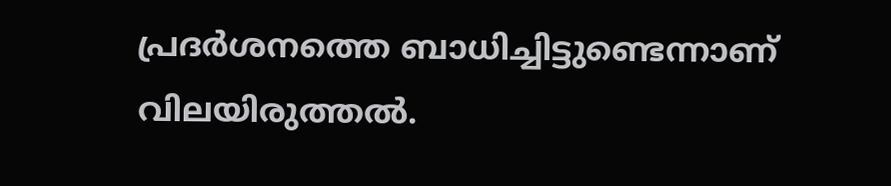പ്രദര്‍ശനത്തെ ബാധിച്ചിട്ടുണ്ടെന്നാണ് വിലയിരുത്തല്‍.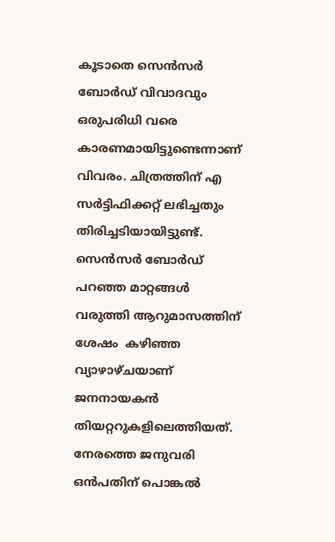കൂടാതെ സെന്‍സര്‍ ബോര്‍ഡ് വിവാദവും ഒരുപരിധി വരെ കാരണമായിട്ടുണ്ടെന്നാണ് വിവരം. ചിത്രത്തിന് എ സര്‍ട്ടിഫിക്കറ്റ് ലഭിച്ചതും തിരിച്ചടിയായിട്ടുണ്ട്. സെന്‍സര്‍ ബോര്‍ഡ് പറഞ്ഞ മാറ്റങ്ങള്‍ വരുത്തി ആറുമാസത്തിന് ശേഷം  കഴി‍ഞ്ഞ വ്യാഴാഴ്ചയാണ് ജനനായകന്‍ തിയറ്ററുകളിലെത്തിയത്. നേരത്തെ ജനുവരി ഒന്‍പതിന് പൊങ്കല്‍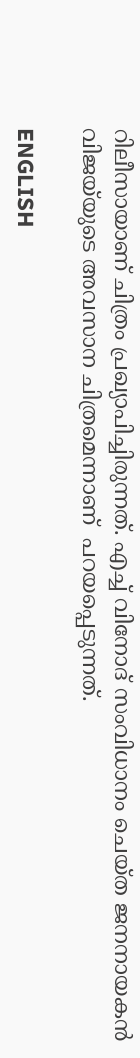റിലീസായാണ് ചിത്രം പ്രഖ്യാപിച്ചിരുന്നത്. എച്ച് വിനോദ് സംവിധാനം ചെയ്ത ജനനായകന്‍ വിജയ്‍യുടെ അവസാന ചിത്രമെന്നാണ്  പറയപ്പെടുന്നത്.

ENGLISH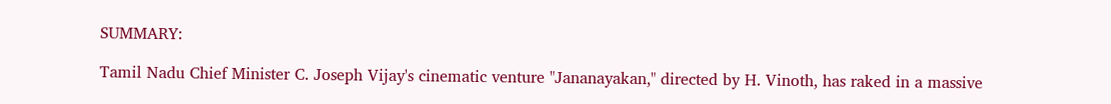SUMMARY:

Tamil Nadu Chief Minister C. Joseph Vijay's cinematic venture "Jananayakan," directed by H. Vinoth, has raked in a massive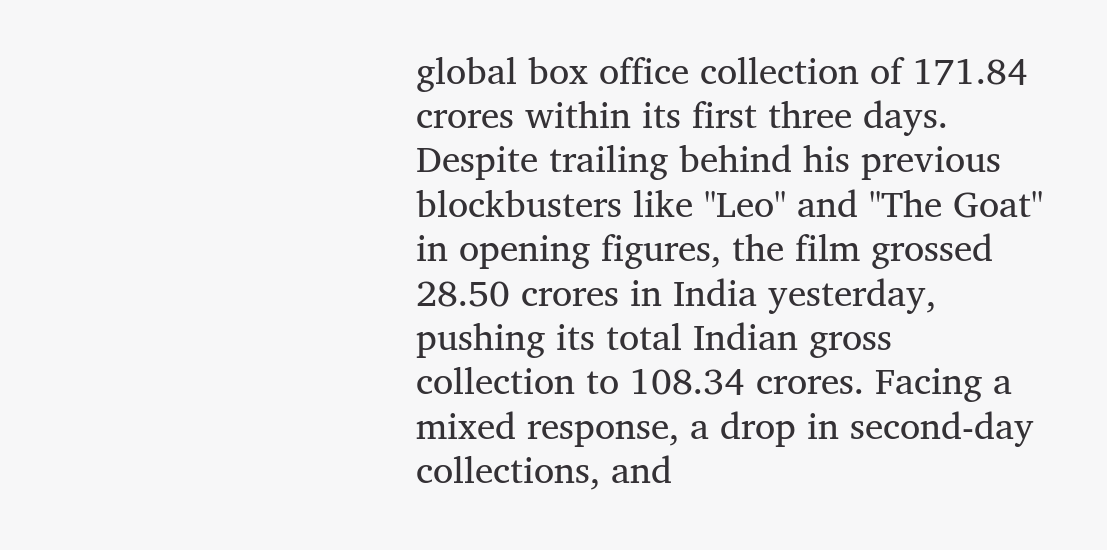global box office collection of 171.84 crores within its first three days. Despite trailing behind his previous blockbusters like "Leo" and "The Goat" in opening figures, the film grossed 28.50 crores in India yesterday, pushing its total Indian gross collection to 108.34 crores. Facing a mixed response, a drop in second-day collections, and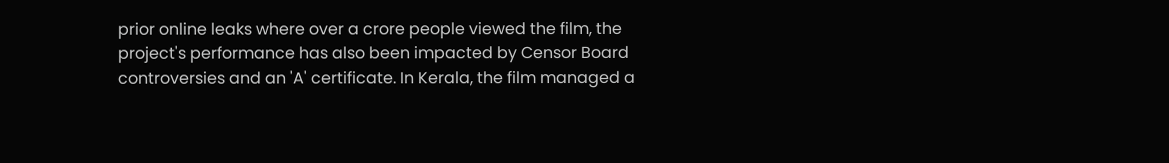prior online leaks where over a crore people viewed the film, the project's performance has also been impacted by Censor Board controversies and an 'A' certificate. In Kerala, the film managed a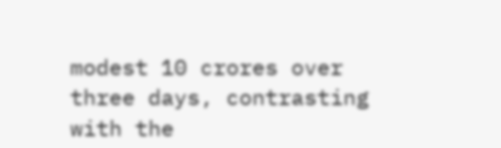modest 10 crores over three days, contrasting with the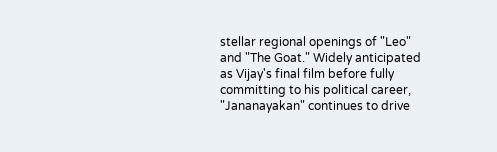stellar regional openings of "Leo" and "The Goat." Widely anticipated as Vijay's final film before fully committing to his political career, "Jananayakan" continues to drive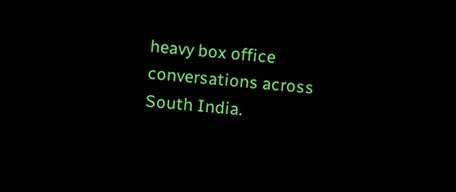heavy box office conversations across South India.